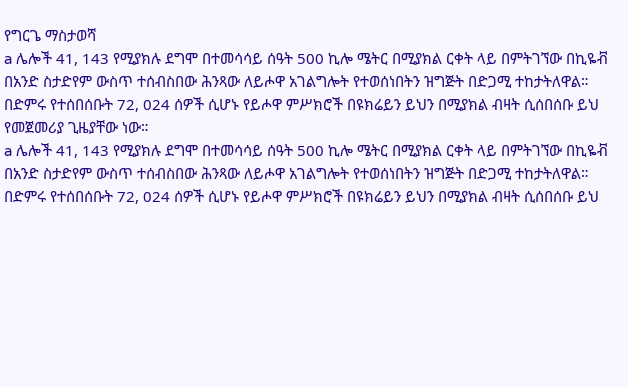የግርጌ ማስታወሻ
a ሌሎች 41, 143 የሚያክሉ ደግሞ በተመሳሳይ ሰዓት 500 ኪሎ ሜትር በሚያክል ርቀት ላይ በምትገኘው በኪዬቭ በአንድ ስታድየም ውስጥ ተሰብስበው ሕንጻው ለይሖዋ አገልግሎት የተወሰነበትን ዝግጅት በድጋሚ ተከታትለዋል። በድምሩ የተሰበሰቡት 72, 024 ሰዎች ሲሆኑ የይሖዋ ምሥክሮች በዩክሬይን ይህን በሚያክል ብዛት ሲሰበሰቡ ይህ የመጀመሪያ ጊዜያቸው ነው።
a ሌሎች 41, 143 የሚያክሉ ደግሞ በተመሳሳይ ሰዓት 500 ኪሎ ሜትር በሚያክል ርቀት ላይ በምትገኘው በኪዬቭ በአንድ ስታድየም ውስጥ ተሰብስበው ሕንጻው ለይሖዋ አገልግሎት የተወሰነበትን ዝግጅት በድጋሚ ተከታትለዋል። በድምሩ የተሰበሰቡት 72, 024 ሰዎች ሲሆኑ የይሖዋ ምሥክሮች በዩክሬይን ይህን በሚያክል ብዛት ሲሰበሰቡ ይህ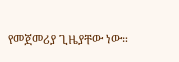የመጀመሪያ ጊዜያቸው ነው።